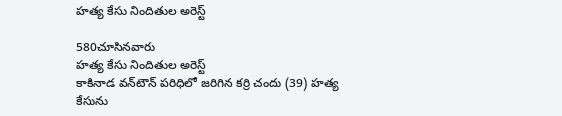హత్య కేసు నిందితుల అరెస్ట్

580చూసినవారు
హత్య కేసు నిందితుల అరెస్ట్
కాకినాడ వన్‌టౌన్ పరిధిలో జరిగిన కర్రి చందు (39) హత్య కేసును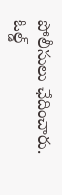పోలీసులు ఛేదించారు. ఓల్డ్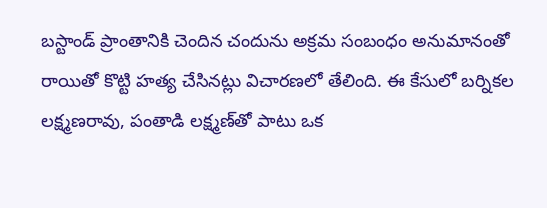బస్టాండ్ ప్రాంతానికి చెందిన చందును అక్రమ సంబంధం అనుమానంతో రాయితో కొట్టి హత్య చేసినట్లు విచారణలో తేలింది. ఈ కేసులో బర్నికల లక్ష్మణరావు, పంతాడి లక్ష్మణ్‌తో పాటు ఒక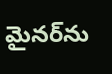మైనర్‌ను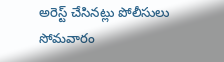అరెస్ట్ చేసినట్లు పోలీసులు సోమవారం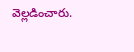వెల్లడించారు.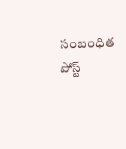సంబంధిత పోస్ట్